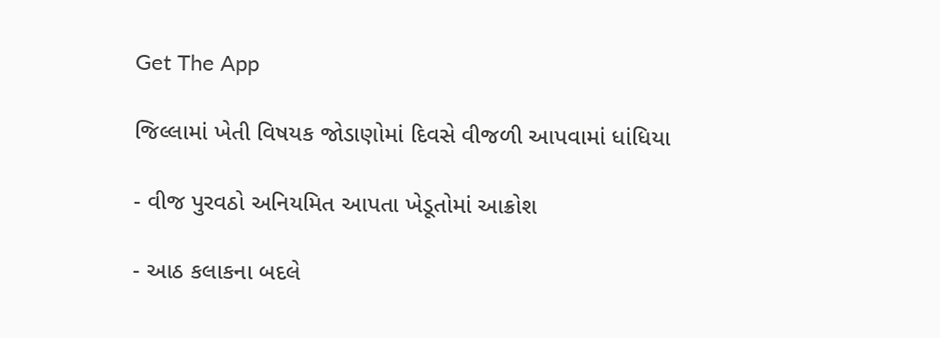Get The App

જિલ્લામાં ખેતી વિષયક જોડાણોમાં દિવસે વીજળી આપવામાં ધાંધિયા

- વીજ પુરવઠો અનિયમિત આપતા ખેડૂતોમાં આક્રોશ

- આઠ કલાકના બદલે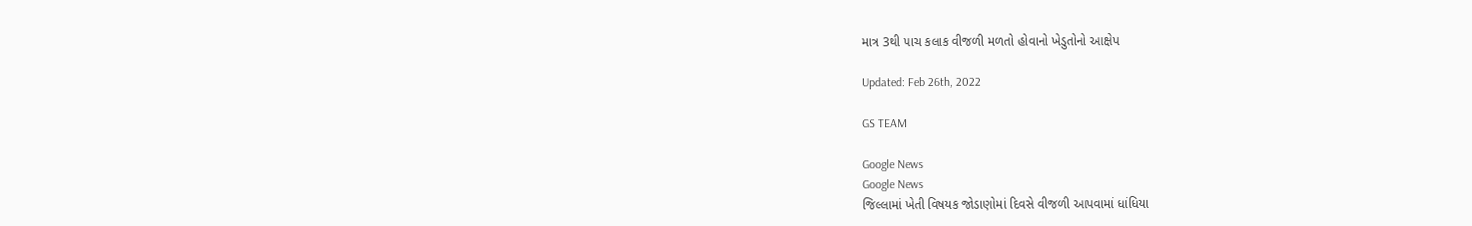માત્ર 3થી ૫ાચ કલાક વીજળી મળતો હોવાનો ખેડુતોનો આક્ષેપ

Updated: Feb 26th, 2022

GS TEAM

Google News
Google News
જિલ્લામાં ખેતી વિષયક જોડાણોમાં દિવસે વીજળી આપવામાં ધાંધિયા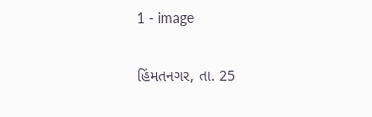1 - image

હિંમતનગર, તા. 25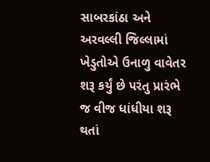સાબરકાંઠા અને અરવલ્લી જિલ્લામાં ખેડુતોએ ઉનાળુ વાવેતર શરૂ કર્યું છે પરંતુ પ્રારંભે જ વીજ ધાંધીયા શરૂ થતાં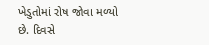ખેડુતોમાં રોષ જોવા મળ્યો છે. દિવસે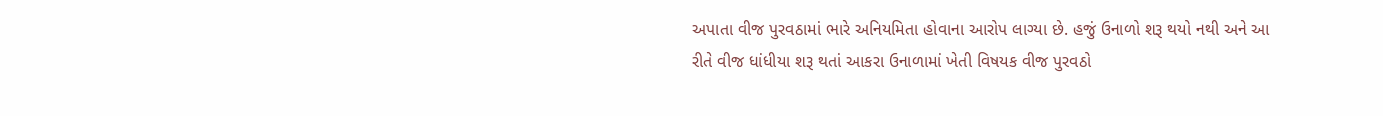અપાતા વીજ પુરવઠામાં ભારે અનિયમિતા હોવાના આરોપ લાગ્યા છે. હજું ઉનાળો શરૂ થયો નથી અને આ રીતે વીજ ધાંધીયા શરૂ થતાં આકરા ઉનાળામાં ખેતી વિષયક વીજ પુરવઠો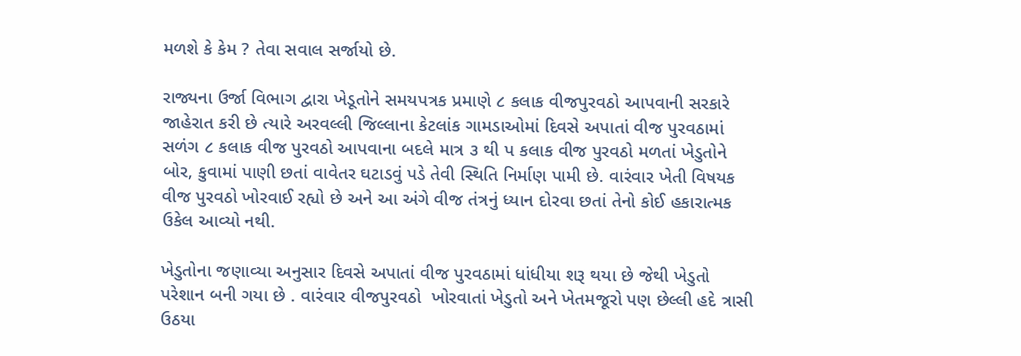મળશે કે કેમ ? તેવા સવાલ સર્જાયો છે.

રાજ્યના ઉર્જા વિભાગ દ્વારા ખેડૂતોને સમયપત્રક પ્રમાણે ૮ કલાક વીજપુરવઠો આપવાની સરકારે જાહેરાત કરી છે ત્યારે અરવલ્લી જિલ્લાના કેટલાંક ગામડાઓમાં દિવસે અપાતાં વીજ પુરવઠામાં સળંગ ૮ કલાક વીજ પુરવઠો આપવાના બદલે માત્ર ૩ થી પ કલાક વીજ પુરવઠો મળતાં ખેડુતોને બોર, કુવામાં પાણી છતાં વાવેતર ઘટાડવું પડે તેવી સ્થિતિ નિર્માણ પામી છે. વારંવાર ખેતી વિષયક વીજ પુરવઠો ખોરવાઈ રહ્યો છે અને આ અંગે વીજ તંત્રનું ધ્યાન દોરવા છતાં તેનો કોઈ હકારાત્મક ઉકેલ આવ્યો નથી.

ખેડુતોના જણાવ્યા અનુસાર દિવસે અપાતાં વીજ પુરવઠામાં ધાંધીયા શરૂ થયા છે જેથી ખેડુતો પરેશાન બની ગયા છે . વારંવાર વીજપુરવઠો  ખોરવાતાં ખેડુતો અને ખેતમજૂરો પણ છેલ્લી હદે ત્રાસી ઉઠયા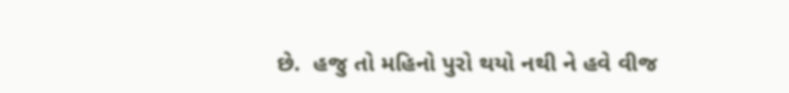છે.  હજુ તો મહિનો પુરો થયો નથી ને હવે વીજ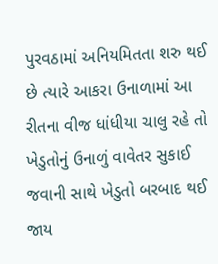પુરવઠામાં અનિયમિતતા શરુ થઈ છે ત્યારે આકરા ઉનાળામાં આ રીતના વીજ ધાંધીયા ચાલુ રહે તો ખેડુતોનું ઉનાળું વાવેતર સુકાઈ જવાની સાથે ખેડુતો બરબાદ થઈ જાય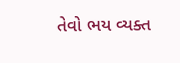તેવો ભય વ્યક્ત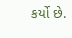કર્યો છે.